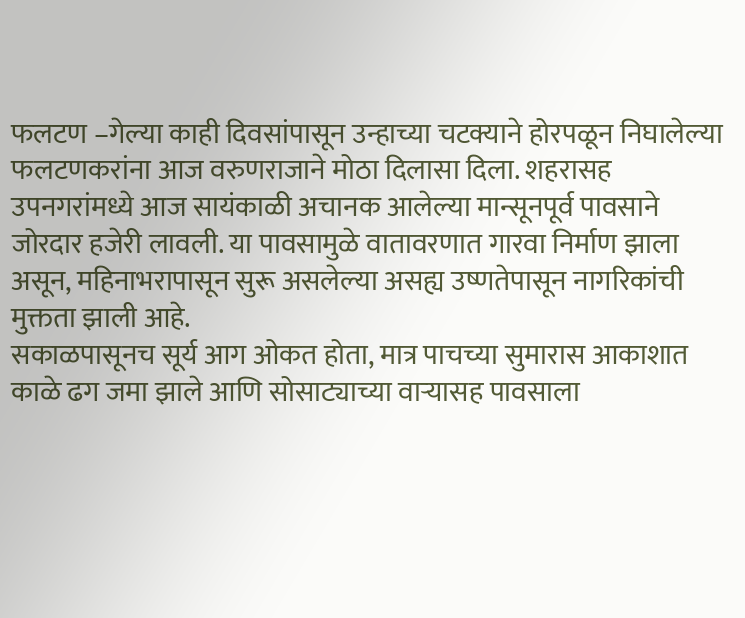फलटण –गेल्या काही दिवसांपासून उन्हाच्या चटक्याने होरपळून निघालेल्या फलटणकरांना आज वरुणराजाने मोठा दिलासा दिला. शहरासह उपनगरांमध्ये आज सायंकाळी अचानक आलेल्या मान्सूनपूर्व पावसाने जोरदार हजेरी लावली. या पावसामुळे वातावरणात गारवा निर्माण झाला असून, महिनाभरापासून सुरू असलेल्या असह्य उष्णतेपासून नागरिकांची मुक्तता झाली आहे.
सकाळपासूनच सूर्य आग ओकत होता, मात्र पाचच्या सुमारास आकाशात काळे ढग जमा झाले आणि सोसाट्याच्या वाऱ्यासह पावसाला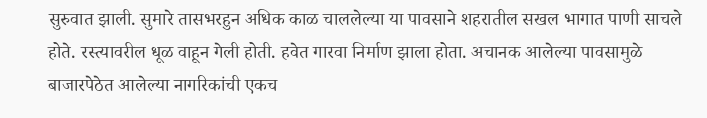सुरुवात झाली. सुमारे तासभरहुन अधिक काळ चाललेल्या या पावसाने शहरातील सखल भागात पाणी साचले होते. रस्त्यावरील धूळ वाहून गेली होती. हवेत गारवा निर्माण झाला होता. अचानक आलेल्या पावसामुळे बाजारपेठेत आलेल्या नागरिकांची एकच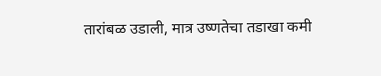तारांबळ उडाली, मात्र उष्णतेचा तडाखा कमी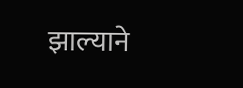झाल्याने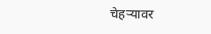चेहऱ्यावर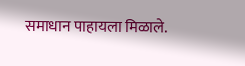समाधान पाहायला मिळाले.